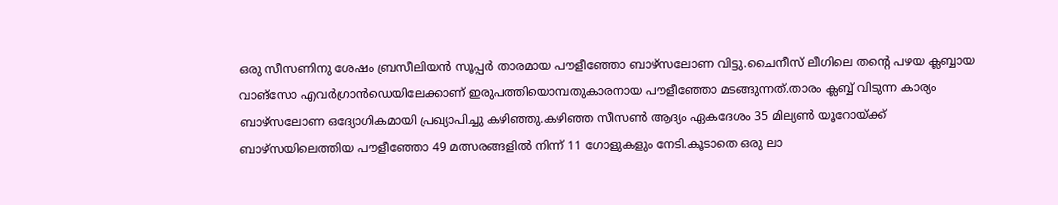ഒരു സീസണിനു ശേഷം ബ്രസീലിയൻ സൂപ്പർ താരമായ പൗളീഞ്ഞോ ബാഴ്സലോണ വിട്ടു.ചൈനീസ് ലീഗിലെ തന്റെ പഴയ ക്ലബ്ബായ വാങ്സോ എവർഗ്രാൻഡെയിലേക്കാണ് ഇരുപത്തിയൊമ്പതുകാരനായ പൗളീഞ്ഞോ മടങ്ങുന്നത്.താരം ക്ലബ്ബ് വിടുന്ന കാര്യം ബാഴ്സലോണ ഒദ്യോഗികമായി പ്രഖ്യാപിച്ചു കഴിഞ്ഞു.കഴിഞ്ഞ സീസൺ ആദ്യം ഏകദേശം 35 മില്യൺ യൂറോയ്ക്ക് ബാഴ്സയിലെത്തിയ പൗളീഞ്ഞോ 49 മത്സരങ്ങളിൽ നിന്ന് 11 ഗോളുകളും നേടി.കൂടാതെ ഒരു ലാ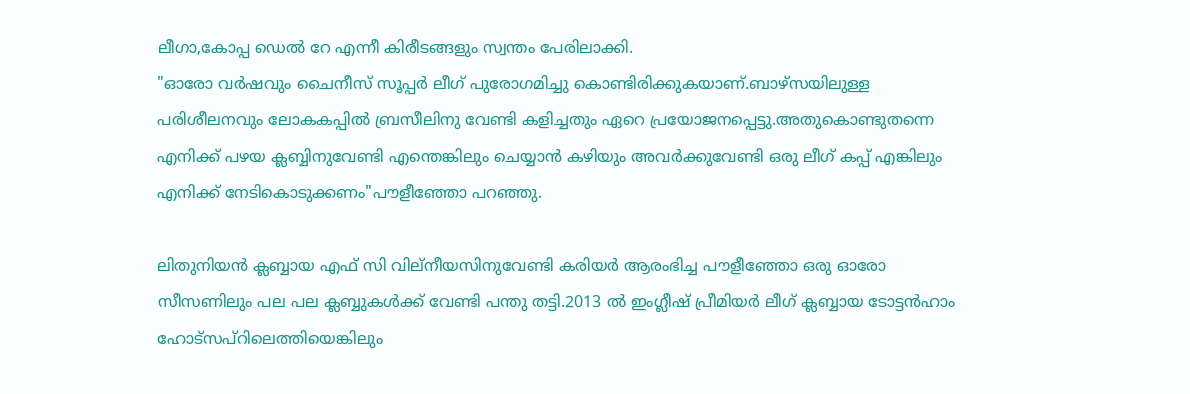ലീഗാ,കോപ്പ ഡെൽ റേ എന്നീ കിരീടങ്ങളും സ്വന്തം പേരിലാക്കി.
"ഓരോ വർഷവും ചൈനീസ് സൂപ്പർ ലീഗ് പുരോഗമിച്ചു കൊണ്ടിരിക്കുകയാണ്.ബാഴ്സയിലുള്ള പരിശീലനവും ലോകകപ്പിൽ ബ്രസീലിനു വേണ്ടി കളിച്ചതും ഏറെ പ്രയോജനപ്പെട്ടു.അതുകൊണ്ടുതന്നെ എനിക്ക് പഴയ ക്ലബ്ബിനുവേണ്ടി എന്തെങ്കിലും ചെയ്യാൻ കഴിയും അവർക്കുവേണ്ടി ഒരു ലീഗ് കപ്പ് എങ്കിലും എനിക്ക് നേടികൊടുക്കണം"പൗളീഞ്ഞോ പറഞ്ഞു.

ലിതുനിയൻ ക്ലബ്ബായ എഫ് സി വില്നീയസിനുവേണ്ടി കരിയർ ആരംഭിച്ച പൗളീഞ്ഞോ ഒരു ഓരോ സീസണിലും പല പല ക്ലബ്ബുകൾക്ക് വേണ്ടി പന്തു തട്ടി.2013 ൽ ഇംഗ്ലീഷ് പ്രീമിയർ ലീഗ് ക്ലബ്ബായ ടോട്ടൻഹാം ഹോട്സപ്റിലെത്തിയെങ്കിലും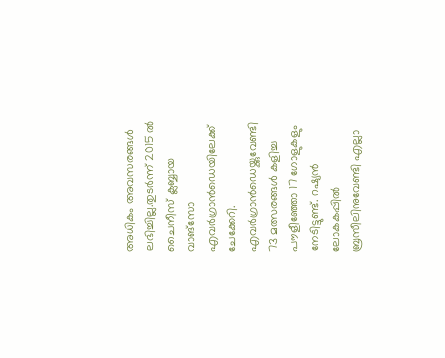അധികം അവസരങ്ങൾ ലഭിച്ചില്ല.തുടർന്ന് 2015 ൽ ചൈനീസ് ക്ലബ്ബായ വാങ്സോ എവർഗ്രാൻഡെയിലേക്ക് ചേക്കേറി. എവർഗ്രാൻഡെയ്ക്കുവേണ്ടി 73 മത്സരങ്ങൾ കളിച്ച പൗളീഞ്ഞോ 17 ഗോളുകളും നേടിട്ടുണ്ട്. റഷ്യൻ ലോകകപ്പിൽ ബ്രസീലിനുവേണ്ടി എല്ലാ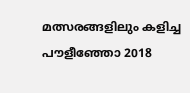മത്സരങ്ങളിലും കളിച്ച പൗളീഞ്ഞോ 2018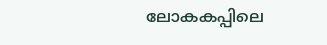ലോകകപ്പിലെ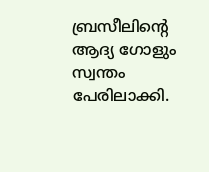ബ്രസീലിന്റെ ആദ്യ ഗോളും സ്വന്തം പേരിലാക്കി.